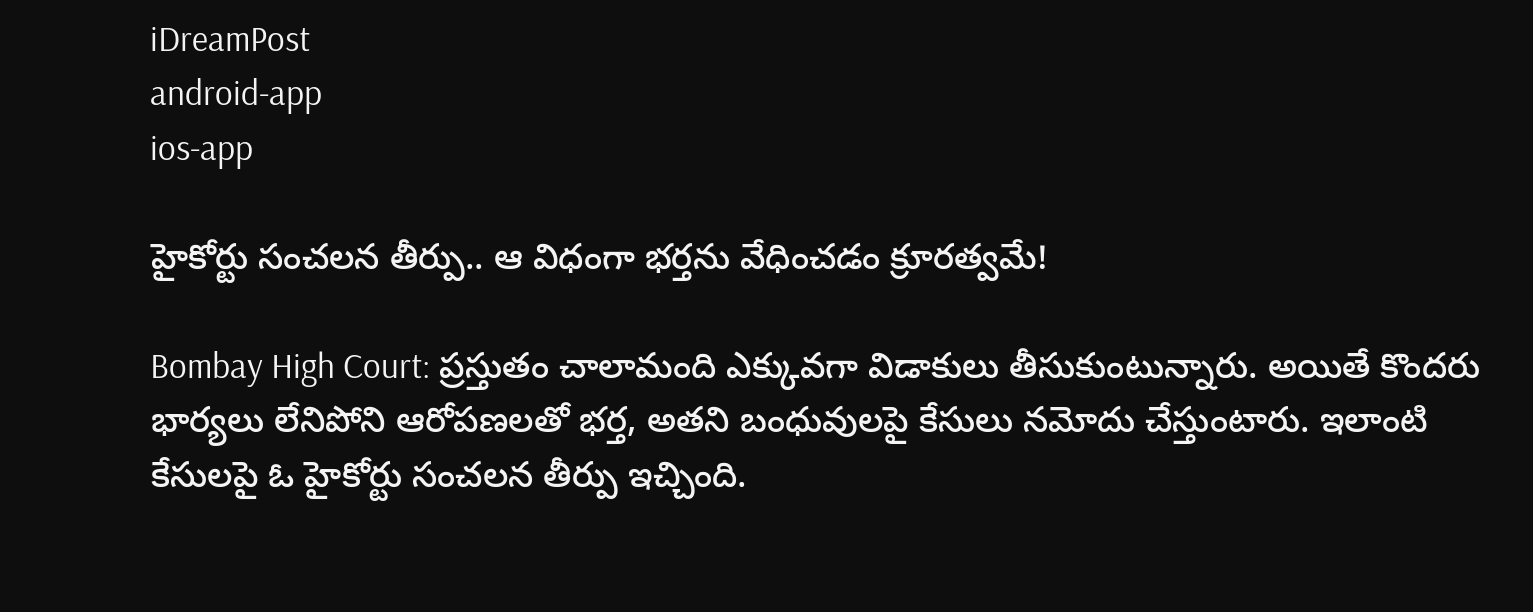iDreamPost
android-app
ios-app

హైకోర్టు సంచలన తీర్పు.. ఆ విధంగా భర్తను వేధించడం క్రూరత్వమే!

Bombay High Court: ప్రస్తుతం చాలామంది ఎక్కువగా విడాకులు తీసుకుంటున్నారు. అయితే కొందరు భార్యలు లేనిపోని ఆరోపణలతో భర్త, అతని బంధువులపై కేసులు నమోదు చేస్తుంటారు. ఇలాంటి కేసులపై ఓ హైకోర్టు సంచలన తీర్పు ఇచ్చింది.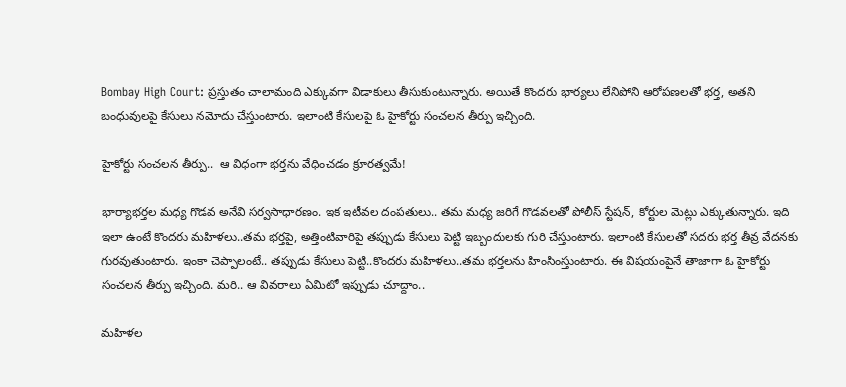Bombay High Court: ప్రస్తుతం చాలామంది ఎక్కువగా విడాకులు తీసుకుంటున్నారు. అయితే కొందరు భార్యలు లేనిపోని ఆరోపణలతో భర్త, అతని బంధువులపై కేసులు నమోదు చేస్తుంటారు. ఇలాంటి కేసులపై ఓ హైకోర్టు సంచలన తీర్పు ఇచ్చింది.

హైకోర్టు సంచలన తీర్పు..  ఆ విధంగా భర్తను వేధించడం క్రూరత్వమే!

భార్యాభర్తల మధ్య గొడవ అనేవి సర్వసాధారణం. ఇక ఇటీవల దంపతులు.. తమ మధ్య జరిగే గొడవలతో పోలీస్ స్టేషన్, కోర్టుల మెట్లు ఎక్కుతున్నారు. ఇది ఇలా ఉంటే కొందరు మహిళలు..తమ భర్తపై, అత్తింటివారిపై తప్పుడు కేసులు పెట్టి ఇబ్బందులకు గురి చేస్తుంటారు. ఇలాంటి కేసులతో సదరు భర్త తీవ్ర వేదనకు గురవుతుంటారు. ఇంకా చెప్పాలంటే.. తప్పుడు కేసులు పెట్టి..కొందరు మహిళలు..తమ భర్తలను హింసింస్తుంటారు. ఈ విషయంపైనే తాజాగా ఓ హైకోర్టు సంచలన తీర్పు ఇచ్చింది. మరి.. ఆ వివరాలు ఏమిటో ఇప్పుడు చూద్దాం..

మహిళల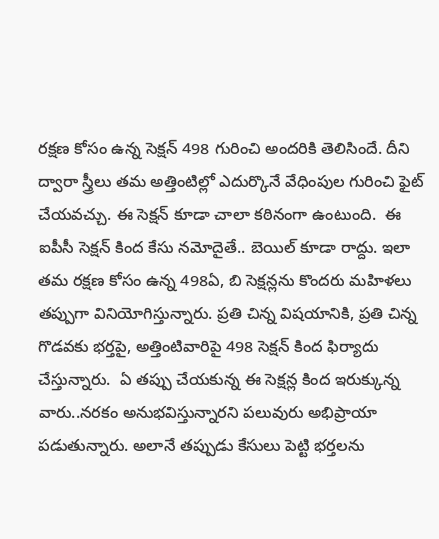రక్షణ కోసం ఉన్న సెక్షన్ 498 గురించి అందరికి తెలిసిందే. దీని ద్వారా స్త్రీలు తమ అత్తింటిల్లో ఎదుర్కొనే వేధింపుల గురించి ఫైట్ చేయవచ్చు. ఈ సెక్షన్ కూడా చాలా కఠినంగా ఉంటుంది.  ఈ ఐపీసీ సెక్షన్ కింద కేసు నమోదైతే.. బెయిల్ కూడా రాద్దు. ఇలా తమ రక్షణ కోసం ఉన్న 498ఏ, బి సెక్షన్లను కొందరు మహిళలు తప్పుగా వినియోగిస్తున్నారు. ప్రతి చిన్న విషయానికి, ప్రతి చిన్న గొడవకు భర్తపై, అత్తింటివారిపై 498 సెక్షన్ కింద ఫిర్యాదు చేస్తున్నారు.  ఏ తప్పు చేయకున్న ఈ సెక్షన్ల కింద ఇరుక్కున్న వారు..నరకం అనుభవిస్తున్నారని పలువురు అభిప్రాయా పడుతున్నారు. అలానే తప్పుడు కేసులు పెట్టి భర్తలను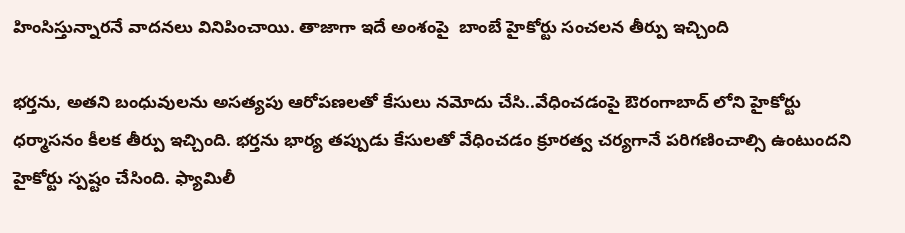హింసిస్తున్నారనే వాదనలు వినిపించాయి. తాజాగా ఇదే అంశంపై  బాంబే హైకోర్టు సంచలన తీర్పు ఇచ్చింది

భర్తను, అతని బంధువులను అసత్యపు ఆరోపణలతో కేసులు నమోదు చేసి..వేధించడంపై ఔరంగాబాద్ లోని హైకోర్టు ధర్మాసనం కీలక తీర్పు ఇచ్చింది. భర్తను భార్య తప్పుడు కేసులతో వేధించడం క్రూరత్వ చర్యగానే పరిగణించాల్సి ఉంటుందని హైకోర్టు స్పష్టం చేసింది. ఫ్యామిలీ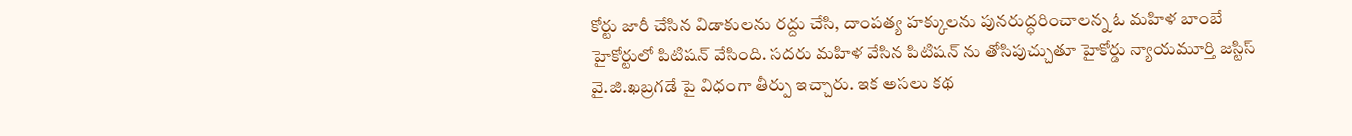కోర్టు జారీ చేసిన విడాకులను రద్దు చేసి, దాంపత్య హక్కులను పునరుద్ధరించాలన్న ఓ మహిళ బాంబే హైకోర్టులో పిటిషన్ వేసింది. సదరు మహిళ వేసిన పిటిషన్ ను తోసిపుచ్చుతూ హైకోర్డు న్యాయమూర్తి జస్టిస్‌ వై.జి.ఖబ్రగడే పై విధంగా తీర్పు ఇచ్చారు. ఇక అసలు కథ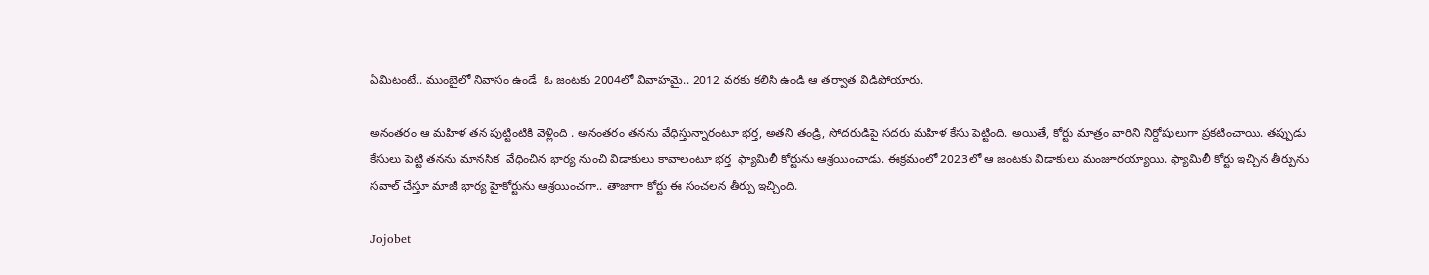ఏమిటంటే.. ముంబైలో నివాసం ఉండే  ఓ జంటకు 2004లో వివాహమై.. 2012 వరకు కలిసి ఉండి ఆ తర్వాత విడిపోయారు.

అనంతరం ఆ మహిళ తన పుట్టింటికి వెళ్లింది . అనంతరం తనను వేధిస్తున్నారంటూ భర్త, అతని తండ్రి, సోదరుడిపై సదరు మహిళ కేసు పెట్టింది. అయితే, కోర్టు మాత్రం వారిని నిర్దోషులుగా ప్రకటించాయి. తప్పుడు కేసులు పెట్టి తనను మానసిక  వేధించిన భార్య నుంచి విడాకులు కావాలంటూ భర్త  ఫ్యామిలీ కోర్టును ఆశ్రయించాడు. ఈక్రమంలో 2023లో ఆ జంటకు విడాకులు మంజూరయ్యాయి. ఫ్యామిలీ కోర్టు ఇచ్చిన తీర్పును సవాల్‌ చేస్తూ మాజీ భార్య హైకోర్టును ఆశ్రయించగా.. తాజాగా కోర్టు ఈ సంచలన తీర్పు ఇచ్చింది.

Jojobet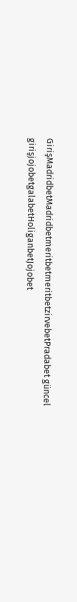GirişMadridbetMadridbetmeritbetmeritbetzirvebetPradabet güncel girişjojobetgalabetHoliganbetJojobet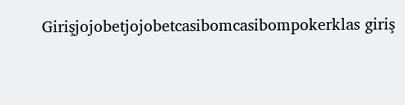Girişjojobetjojobetcasibomcasibompokerklas giriş